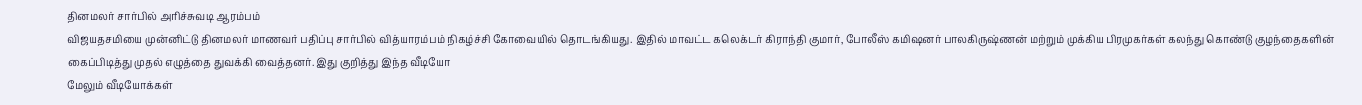தினமலர் சார்பில் அரிச்சுவடி ஆரம்பம்
விஜயதசமியை முன்னிட்டு தினமலர் மாணவர் பதிப்பு சார்பில் வித்யாரம்பம் நிகழ்ச்சி கோவையில் தொடங்கியது. இதில் மாவட்ட கலெக்டர் கிராந்தி குமார், போலீஸ் கமிஷனர் பாலகிருஷ்ணன் மற்றும் முக்கிய பிரமுகர்கள் கலந்து கொண்டு குழந்தைகளின் கைப்பிடித்து முதல் எழுத்தை துவக்கி வைத்தனர். இது குறித்து இந்த வீடியோ
மேலும் வீடியோக்கள்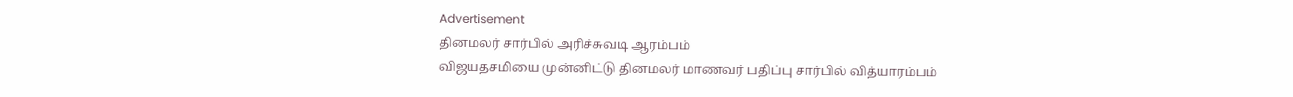Advertisement
தினமலர் சார்பில் அரிச்சுவடி ஆரம்பம்
விஜயதசமியை முன்னிட்டு தினமலர் மாணவர் பதிப்பு சார்பில் வித்யாரம்பம்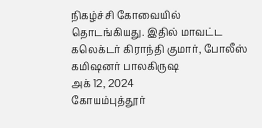நிகழ்ச்சி கோவையில் தொடங்கியது. இதில் மாவட்ட கலெக்டர் கிராந்தி குமார், போலீஸ் கமிஷனர் பாலகிருஷ
அக் 12, 2024
கோயம்புத்தூர்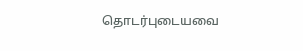தொடர்புடையவை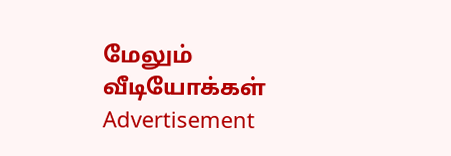மேலும் வீடியோக்கள்
Advertisement